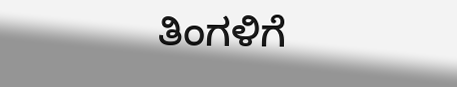ತಿಂಗಳಿಗೆ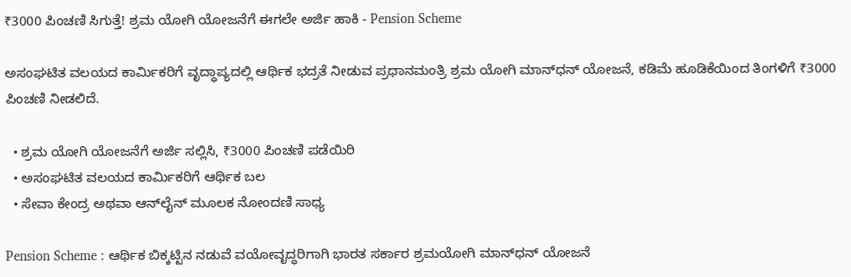₹3000 ಪಿಂಚಣಿ ಸಿಗುತ್ತೆ! ಶ್ರಮ ಯೋಗಿ ಯೋಜನೆಗೆ ಈಗಲೇ ಅರ್ಜಿ ಹಾಕಿ - Pension Scheme

ಅಸಂಘಟಿತ ವಲಯದ ಕಾರ್ಮಿಕರಿಗೆ ವೃದ್ಧಾಪ್ಯದಲ್ಲಿ ಆರ್ಥಿಕ ಭದ್ರತೆ ನೀಡುವ ಪ್ರಧಾನಮಂತ್ರಿ ಶ್ರಮ ಯೋಗಿ ಮಾನ್‌ಧನ್ ಯೋಜನೆ, ಕಡಿಮೆ ಹೂಡಿಕೆಯಿಂದ ತಿಂಗಳಿಗೆ ₹3000 ಪಿಂಚಣಿ ನೀಡಲಿದೆ.

  • ಶ್ರಮ ಯೋಗಿ ಯೋಜನೆಗೆ ಅರ್ಜಿ ಸಲ್ಲಿಸಿ, ₹3000 ಪಿಂಚಣಿ ಪಡೆಯಿರಿ
  • ಅಸಂಘಟಿತ ವಲಯದ ಕಾರ್ಮಿಕರಿಗೆ ಆರ್ಥಿಕ ಬಲ
  • ಸೇವಾ ಕೇಂದ್ರ ಅಥವಾ ಆನ್‌ಲೈನ್ ಮೂಲಕ ನೋಂದಣಿ ಸಾಧ್ಯ

Pension Scheme : ಆರ್ಥಿಕ ಬಿಕ್ಕಟ್ಟಿನ ನಡುವೆ ವಯೋವೃದ್ಧರಿಗಾಗಿ ಭಾರತ ಸರ್ಕಾರ ಶ್ರಮಯೋಗಿ ಮಾನ್‌ಧನ್ ಯೋಜನೆ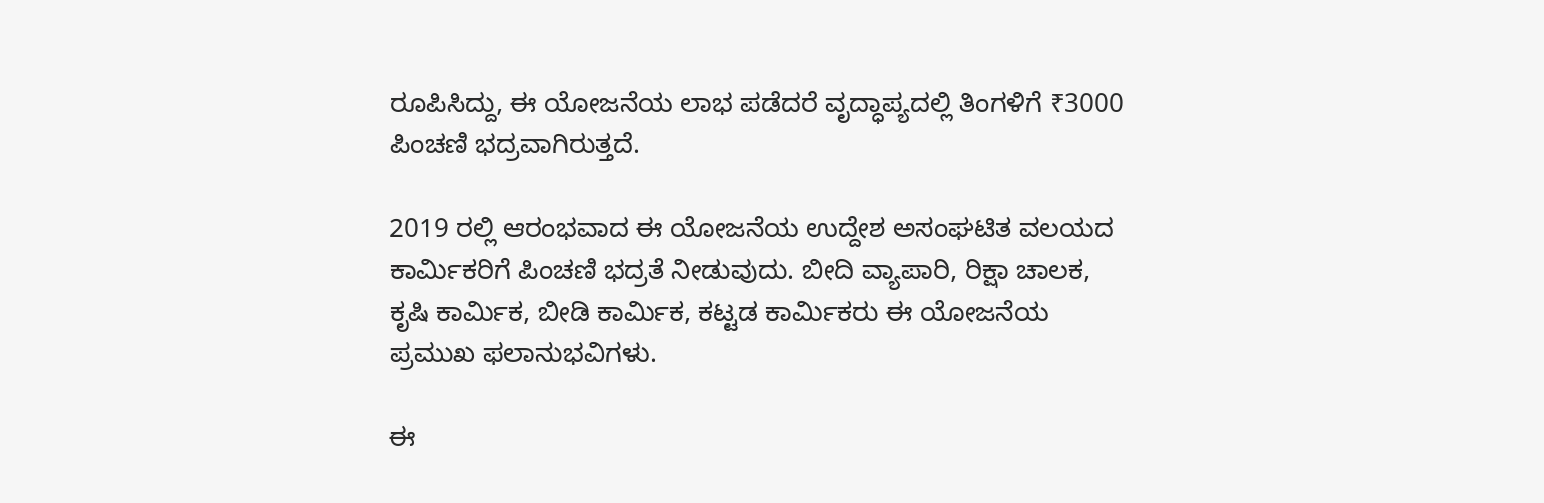ರೂಪಿಸಿದ್ದು, ಈ ಯೋಜನೆಯ ಲಾಭ ಪಡೆದರೆ ವೃದ್ಧಾಪ್ಯದಲ್ಲಿ ತಿಂಗಳಿಗೆ ₹3000 ಪಿಂಚಣಿ ಭದ್ರವಾಗಿರುತ್ತದೆ.

2019 ರಲ್ಲಿ ಆರಂಭವಾದ ಈ ಯೋಜನೆಯ ಉದ್ದೇಶ ಅಸಂಘಟಿತ ವಲಯದ ಕಾರ್ಮಿಕರಿಗೆ ಪಿಂಚಣಿ ಭದ್ರತೆ ನೀಡುವುದು. ಬೀದಿ ವ್ಯಾಪಾರಿ, ರಿಕ್ಷಾ ಚಾಲಕ, ಕೃಷಿ ಕಾರ್ಮಿಕ, ಬೀಡಿ ಕಾರ್ಮಿಕ, ಕಟ್ಟಡ ಕಾರ್ಮಿಕರು ಈ ಯೋಜನೆಯ ಪ್ರಮುಖ ಫಲಾನುಭವಿಗಳು.

ಈ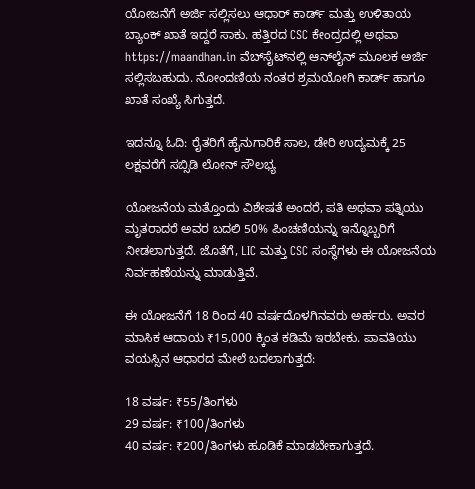ಯೋಜನೆಗೆ ಅರ್ಜಿ ಸಲ್ಲಿಸಲು ಆಧಾರ್ ಕಾರ್ಡ್ ಮತ್ತು ಉಳಿತಾಯ ಬ್ಯಾಂಕ್ ಖಾತೆ ಇದ್ದರೆ ಸಾಕು. ಹತ್ತಿರದ CSC ಕೇಂದ್ರದಲ್ಲಿ ಅಥವಾ https://maandhan.in ವೆಬ್‌ಸೈಟ್‌ನಲ್ಲಿ ಆನ್‌ಲೈನ್ ಮೂಲಕ ಅರ್ಜಿ ಸಲ್ಲಿಸಬಹುದು. ನೋಂದಣಿಯ ನಂತರ ಶ್ರಮಯೋಗಿ ಕಾರ್ಡ್ ಹಾಗೂ ಖಾತೆ ಸಂಖ್ಯೆ ಸಿಗುತ್ತದೆ.

ಇದನ್ನೂ ಓದಿ: ರೈತರಿಗೆ ಹೈನುಗಾರಿಕೆ ಸಾಲ, ಡೇರಿ ಉದ್ಯಮಕ್ಕೆ 25 ಲಕ್ಷವರೆಗೆ ಸಬ್ಸಿಡಿ ಲೋನ್ ಸೌಲಭ್ಯ

ಯೋಜನೆಯ ಮತ್ತೊಂದು ವಿಶೇಷತೆ ಅಂದರೆ, ಪತಿ ಅಥವಾ ಪತ್ನಿಯು ಮೃತರಾದರೆ ಅವರ ಬದಲಿ 50% ಪಿಂಚಣಿಯನ್ನು ಇನ್ನೊಬ್ಬರಿಗೆ ನೀಡಲಾಗುತ್ತದೆ. ಜೊತೆಗೆ, LIC ಮತ್ತು CSC ಸಂಸ್ಥೆಗಳು ಈ ಯೋಜನೆಯ ನಿರ್ವಹಣೆಯನ್ನು ಮಾಡುತ್ತಿವೆ.

ಈ ಯೋಜನೆಗೆ 18 ರಿಂದ 40 ವರ್ಷದೊಳಗಿನವರು ಅರ್ಹರು. ಅವರ ಮಾಸಿಕ ಆದಾಯ ₹15,000 ಕ್ಕಿಂತ ಕಡಿಮೆ ಇರಬೇಕು. ಪಾವತಿಯು ವಯಸ್ಸಿನ ಆಧಾರದ ಮೇಲೆ ಬದಲಾಗುತ್ತದೆ:

18 ವರ್ಷ: ₹55/ತಿಂಗಳು
29 ವರ್ಷ: ₹100/ತಿಂಗಳು
40 ವರ್ಷ: ₹200/ತಿಂಗಳು ಹೂಡಿಕೆ ಮಾಡಬೇಕಾಗುತ್ತದೆ.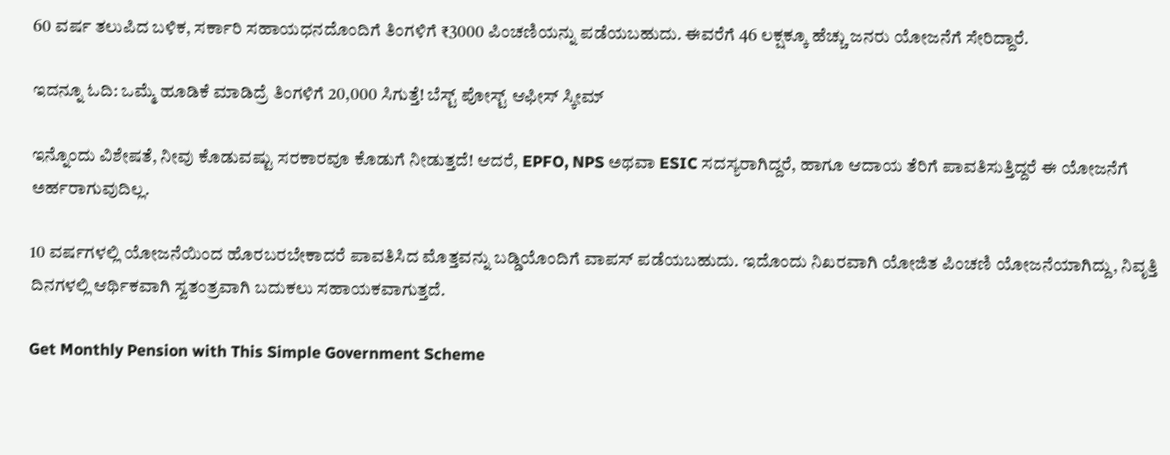60 ವರ್ಷ ತಲುಪಿದ ಬಳಿಕ, ಸರ್ಕಾರಿ ಸಹಾಯಧನದೊಂದಿಗೆ ತಿಂಗಳಿಗೆ ₹3000 ಪಿಂಚಣಿಯನ್ನು ಪಡೆಯಬಹುದು. ಈವರೆಗೆ 46 ಲಕ್ಷಕ್ಕೂ ಹೆಚ್ಚು ಜನರು ಯೋಜನೆಗೆ ಸೇರಿದ್ದಾರೆ.

ಇದನ್ನೂ ಓದಿ: ಒಮ್ಮೆ ಹೂಡಿಕೆ ಮಾಡಿದ್ರೆ ತಿಂಗಳಿಗೆ 20,000 ಸಿಗುತ್ತೆ! ಬೆಸ್ಟ್ ಪೋಸ್ಟ್ ಆಫೀಸ್ ಸ್ಕೀಮ್

ಇನ್ನೊಂದು ವಿಶೇಷತೆ, ನೀವು ಕೊಡುವಷ್ಟು ಸರಕಾರವೂ ಕೊಡುಗೆ ನೀಡುತ್ತದೆ! ಆದರೆ, EPFO, NPS ಅಥವಾ ESIC ಸದಸ್ಯರಾಗಿದ್ದರೆ, ಹಾಗೂ ಆದಾಯ ತೆರಿಗೆ ಪಾವತಿಸುತ್ತಿದ್ದರೆ ಈ ಯೋಜನೆಗೆ ಅರ್ಹರಾಗುವುದಿಲ್ಲ.

10 ವರ್ಷಗಳಲ್ಲಿ ಯೋಜನೆಯಿಂದ ಹೊರಬರಬೇಕಾದರೆ ಪಾವತಿಸಿದ ಮೊತ್ತವನ್ನು ಬಡ್ಡಿಯೊಂದಿಗೆ ವಾಪಸ್ ಪಡೆಯಬಹುದು. ಇದೊಂದು ನಿಖರವಾಗಿ ಯೋಜಿತ ಪಿಂಚಣಿ ಯೋಜನೆಯಾಗಿದ್ದು, ನಿವೃತ್ತಿ ದಿನಗಳಲ್ಲಿ ಆರ್ಥಿಕವಾಗಿ ಸ್ವತಂತ್ರವಾಗಿ ಬದುಕಲು ಸಹಾಯಕವಾಗುತ್ತದೆ.

Get Monthly Pension with This Simple Government Scheme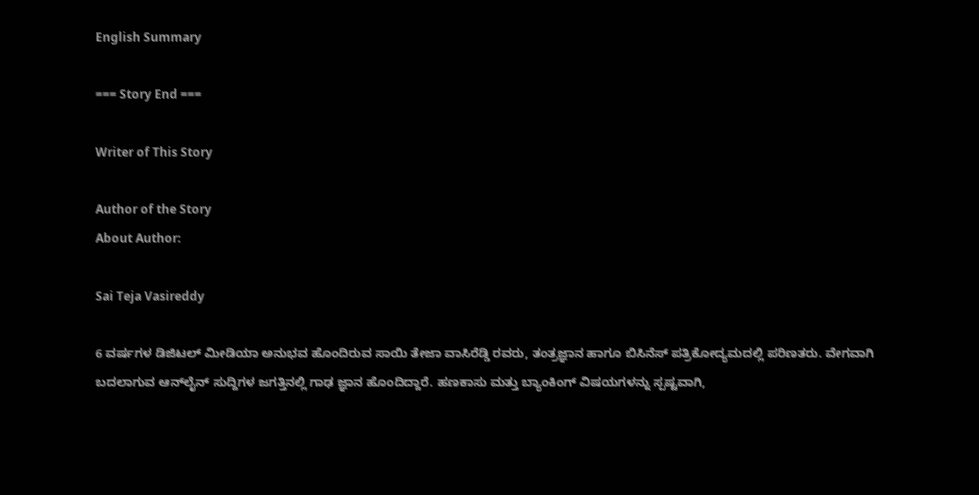English Summary

=== Story End ===

Writer of This Story

Author of the Story
About Author:

Sai Teja Vasireddy

6 ವರ್ಷಗಳ ಡಿಜಿಟಲ್ ಮೀಡಿಯಾ ಅನುಭವ ಹೊಂದಿರುವ ಸಾಯಿ ತೇಜಾ ವಾಸಿರೆಡ್ಡಿ ರವರು, ತಂತ್ರಜ್ಞಾನ ಹಾಗೂ ಬಿಸಿನೆಸ್ ಪತ್ರಿಕೋದ್ಯಮದಲ್ಲಿ ಪರಿಣತರು. ವೇಗವಾಗಿ ಬದಲಾಗುವ ಆನ್‌ಲೈನ್ ಸುದ್ದಿಗಳ ಜಗತ್ತಿನಲ್ಲಿ ಗಾಢ ಜ್ಞಾನ ಹೊಂದಿದ್ದಾರೆ. ಹಣಕಾಸು ಮತ್ತು ಬ್ಯಾಂಕಿಂಗ್ ವಿಷಯಗಳನ್ನು ಸ್ಪಷ್ಟವಾಗಿ,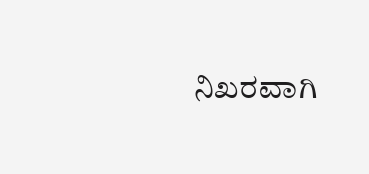ನಿಖರವಾಗಿ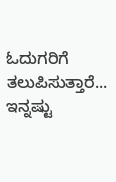ಓದುಗರಿಗೆ ತಲುಪಿಸುತ್ತಾರೆ... ಇನ್ನಷ್ಟು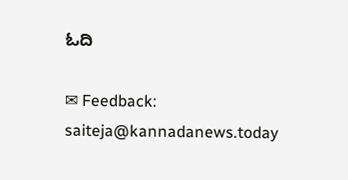ಓದಿ

✉ Feedback: saiteja@kannadanews.today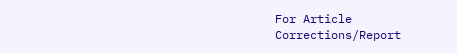For Article Corrections/Report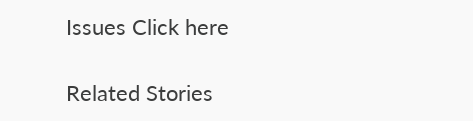Issues Click here

Related Stories